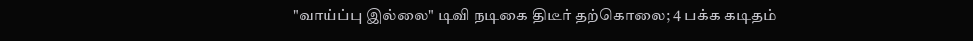"வாய்ப்பு இல்லை" டிவி நடிகை திடீர் தற்கொலை; 4 பக்க கடிதம்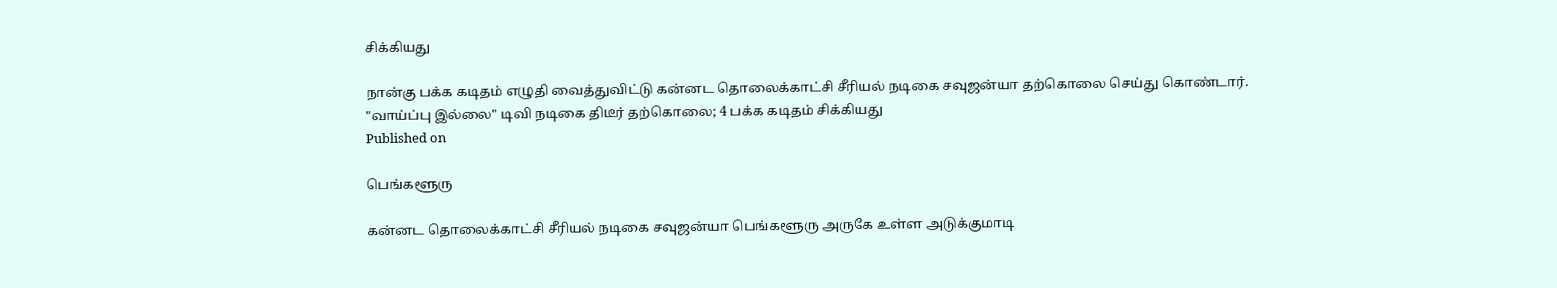சிக்கியது

நான்கு பக்க கடிதம் எழுதி வைத்துவிட்டு கன்னட தொலைக்காட்சி சீரியல் நடிகை சவுஜன்யா தற்கொலை செய்து கொண்டார்.
"வாய்ப்பு இல்லை" டிவி நடிகை திடீர் தற்கொலை; 4 பக்க கடிதம் சிக்கியது
Published on

பெங்களூரு

கன்னட தொலைக்காட்சி சீரியல் நடிகை சவுஜன்யா பெங்களூரு அருகே உள்ள அடுக்குமாடி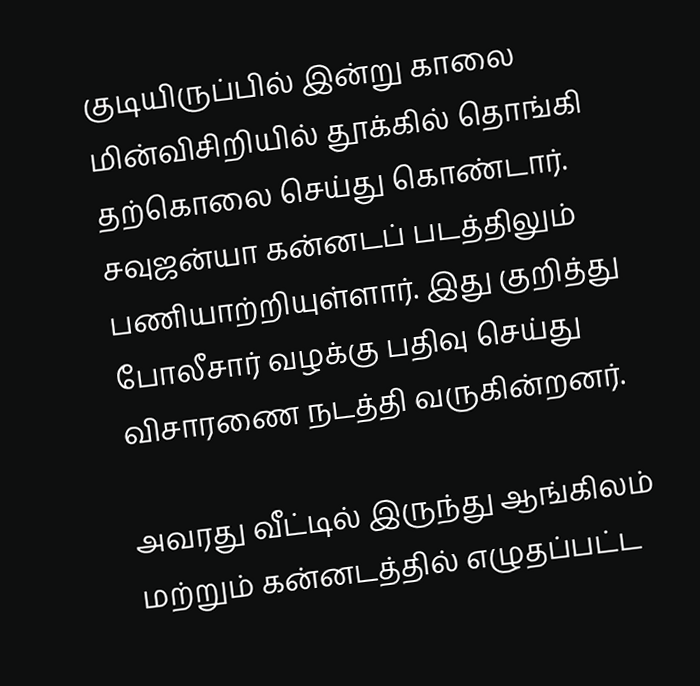குடியிருப்பில் இன்று காலை மின்விசிறியில் தூக்கில் தொங்கி தற்கொலை செய்து கொண்டார். சவுஜன்யா கன்னடப் படத்திலும் பணியாற்றியுள்ளார். இது குறித்து போலீசார் வழக்கு பதிவு செய்து விசாரணை நடத்தி வருகின்றனர்.

அவரது வீட்டில் இருந்து ஆங்கிலம் மற்றும் கன்னடத்தில் எழுதப்பட்ட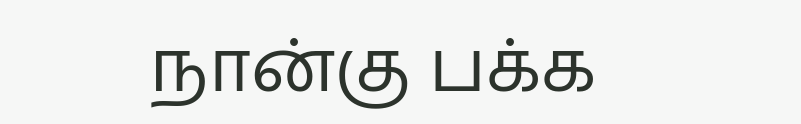நான்கு பக்க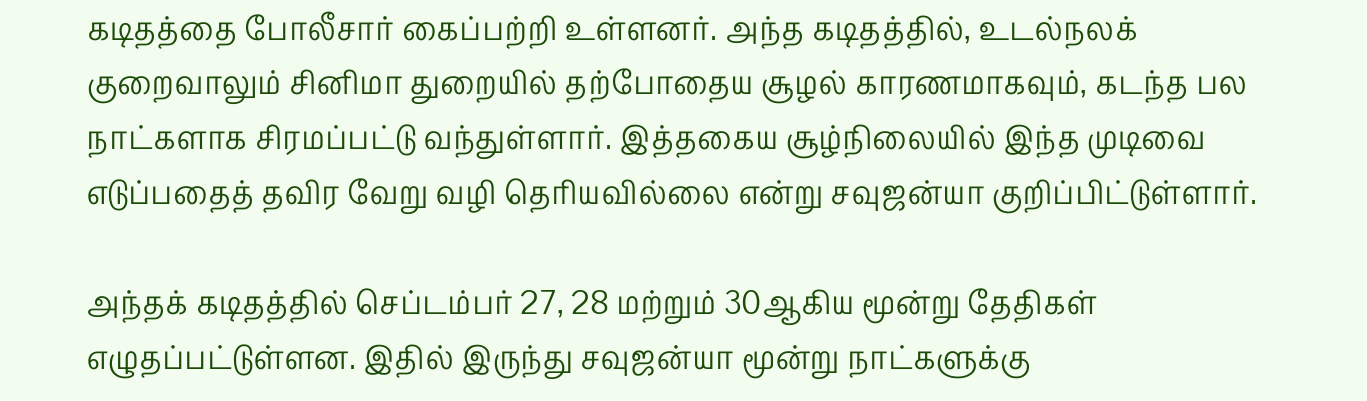கடிதத்தை போலீசார் கைப்பற்றி உள்ளனர். அந்த கடிதத்தில், உடல்நலக் குறைவாலும் சினிமா துறையில் தற்போதைய சூழல் காரணமாகவும், கடந்த பல நாட்களாக சிரமப்பட்டு வந்துள்ளார். இத்தகைய சூழ்நிலையில் இந்த முடிவை எடுப்பதைத் தவிர வேறு வழி தெரியவில்லை என்று சவுஜன்யா குறிப்பிட்டுள்ளார்.

அந்தக் கடிதத்தில் செப்டம்பர் 27, 28 மற்றும் 30ஆகிய மூன்று தேதிகள் எழுதப்பட்டுள்ளன. இதில் இருந்து சவுஜன்யா மூன்று நாட்களுக்கு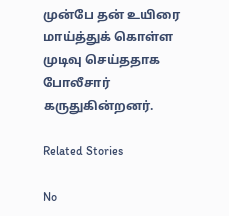முன்பே தன் உயிரை மாய்த்துக் கொள்ள முடிவு செய்ததாக போலீசார் கருதுகின்றனர்.

Related Stories

No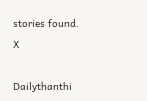stories found.
X

Dailythanthi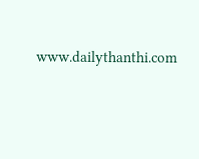www.dailythanthi.com